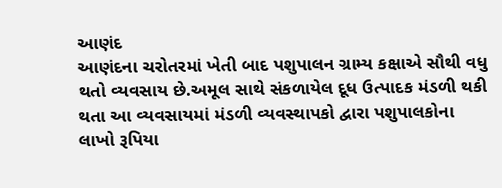આણંદ
આણંદના ચરોતરમાં ખેતી બાદ પશુપાલન ગ્રામ્ય કક્ષાએ સૌથી વધુ થતો વ્યવસાય છે.અમૂલ સાથે સંકળાયેલ દૂધ ઉત્પાદક મંડળી થકી થતા આ વ્યવસાયમાં મંડળી વ્યવસ્થાપકો દ્વારા પશુપાલકોના લાખો રૂપિયા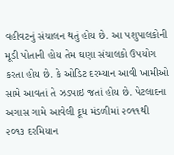વહીવટનું સંચાલન થતું હોય છે. આ પશુપાલકોની મૂડી પોતાની હોય તેમ ઘણા સંચાલકો ઉપયોગ કરતા હોય છે. કે ઓડિટ દરમ્યાન આવી ખામીઓ સામે આવતાં તે ઝડપાઇ જતાં હોય છે. પેટલાદના અગાસ ગામે આવેલી દૂધ મંડળીમાં ૨૦૧૧થી ૨૦૧૩ દરમિયાન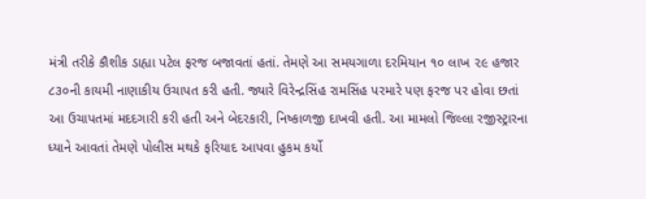મંત્રી તરીકે કૌશીક ડાહ્યા પટેલ ફરજ બજાવતાં હતાં. તેમણે આ સમયગાળા દરમિયાન ૧૦ લાખ ૨૯ હજાર ૮૩૦ની કાયમી નાણાકીય ઉચાપત કરી હતી. જ્યારે વિરેન્દ્રસિંહ રામસિંહ પરમારે પણ ફરજ પર હોવા છતાં આ ઉચાપતમાં મદદગારી કરી હતી અને બેદરકારી, નિષ્કાળજી દાખવી હતી. આ મામલો જિલ્લા રજીસ્ટ્રારના ધ્યાને આવતાં તેમણે પોલીસ મથકે ફરિયાદ આપવા હુકમ કર્યો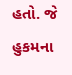હતો. જે હુકમના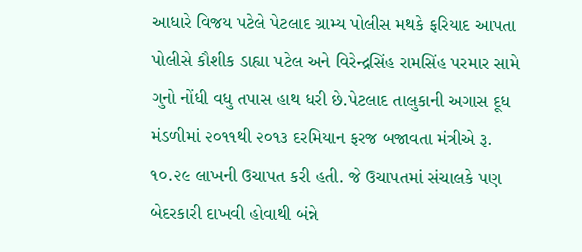આધારે વિજય પટેલે પેટલાદ ગ્રામ્ય પોલીસ મથકે ફરિયાદ આપતા પોલીસે કૌશીક ડાહ્યા પટેલ અને વિરેન્દ્રસિંહ રામસિંહ પરમાર સામે ગુનો નોંધી વધુ તપાસ હાથ ધરી છે.પેટલાદ તાલુકાની અગાસ દૂધ મંડળીમાં ૨૦૧૧થી ૨૦૧૩ દરમિયાન ફરજ બજાવતા મંત્રીએ રૂ. ૧૦.૨૯ લાખની ઉચાપત કરી હતી. જે ઉચાપતમાં સંચાલકે પણ બેદરકારી દાખવી હોવાથી બંન્ને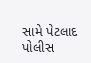સામે પેટલાદ પોલીસ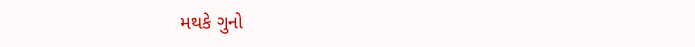મથકે ગુનો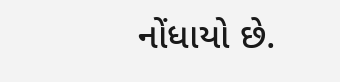નોંધાયો છે.